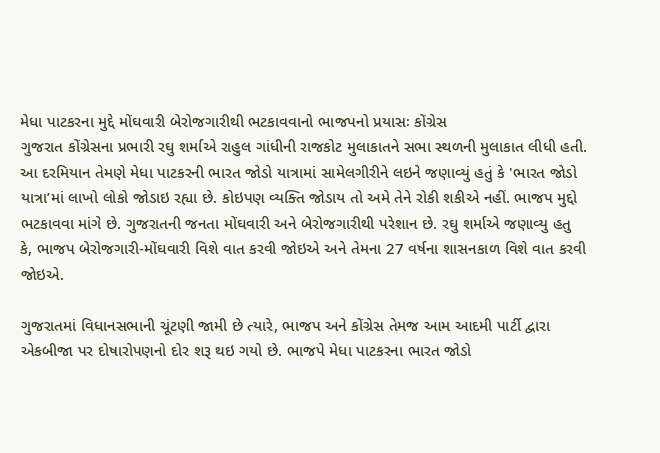મેધા પાટકરના મુદ્દે મોંઘવારી બેરોજગારીથી ભટકાવવાનો ભાજપનો પ્રયાસઃ કોંગ્રેસ
ગુજરાત કોંગ્રેસના પ્રભારી રઘુ શર્માએ રાહુલ ગાંધીની રાજકોટ મુલાકાતને સભા સ્થળની મુલાકાત લીધી હતી. આ દરમિયાન તેમણે મેધા પાટકરની ભારત જોડો યાત્રામાં સામેલગીરીને લઇને જણાવ્યું હતું કે 'ભારત જોડો યાત્રા’માં લાખો લોકો જોડાઇ રહ્યા છે. કોઇપણ વ્યક્તિ જોડાય તો અમે તેને રોકી શકીએ નહીં. ભાજપ મુદ્દો ભટકાવવા માંગે છે. ગુજરાતની જનતા મોંઘવારી અને બેરોજગારીથી પરેશાન છે. રઘુ શર્માએ જણાવ્યુ હતુ કે, ભાજપ બેરોજગારી-મોંઘવારી વિશે વાત કરવી જોઇએ અને તેમના 27 વર્ષના શાસનકાળ વિશે વાત કરવી જોઇએ.

ગુજરાતમાં વિધાનસભાની ચૂંટણી જામી છે ત્યારે, ભાજપ અને કોંગ્રેસ તેમજ આમ આદમી પાર્ટી દ્વારા એકબીજા પર દોષારોપણનો દોર શરૂ થઇ ગયો છે. ભાજપે મેધા પાટકરના ભારત જોડો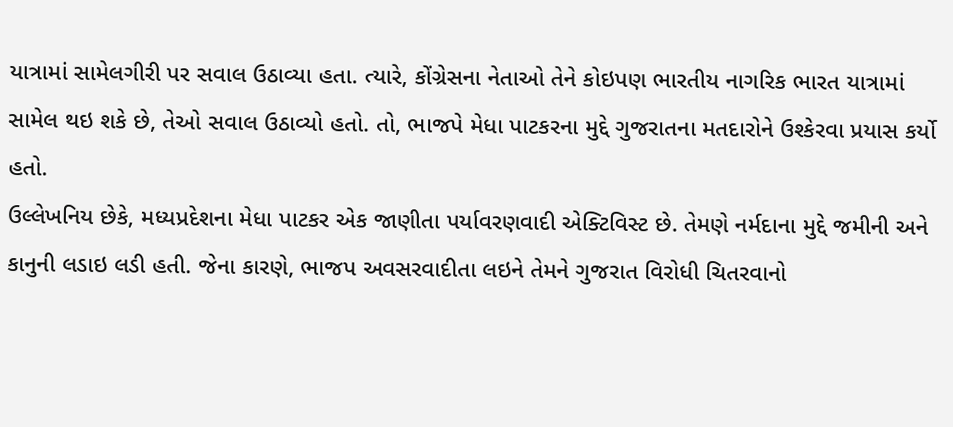યાત્રામાં સામેલગીરી પર સવાલ ઉઠાવ્યા હતા. ત્યારે, કોંગ્રેસના નેતાઓ તેને કોઇપણ ભારતીય નાગરિક ભારત યાત્રામાં સામેલ થઇ શકે છે, તેઓ સવાલ ઉઠાવ્યો હતો. તો, ભાજપે મેધા પાટકરના મુદ્દે ગુજરાતના મતદારોને ઉશ્કેરવા પ્રયાસ કર્યો હતો.
ઉલ્લેખનિય છેકે, મધ્યપ્રદેશના મેધા પાટકર એક જાણીતા પર્યાવરણવાદી એક્ટિવિસ્ટ છે. તેમણે નર્મદાના મુદ્દે જમીની અને કાનુની લડાઇ લડી હતી. જેના કારણે, ભાજપ અવસરવાદીતા લઇને તેમને ગુજરાત વિરોધી ચિતરવાનો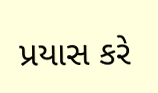પ્રયાસ કરે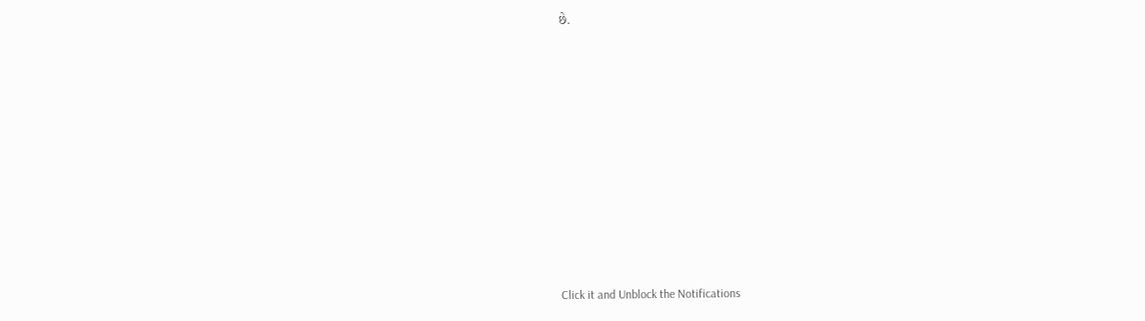છે.












Click it and Unblock the Notifications